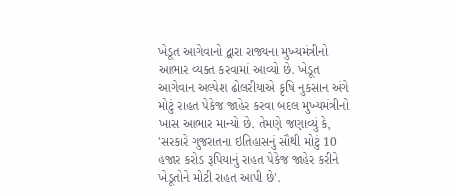ખેડૂત આગેવાનો દ્વારા રાજ્યના મુખ્યમંત્રીનો આભાર વ્યક્ત કરવામાં આવ્યો છે. ખેડૂત આગેવાન અલ્પેશ ઢોલરીયાએ કૃષિ નુકસાન અંગે મોટું રાહત પેકેજ જાહેર કરવા બદલ મુખ્યમંત્રીનો ખાસ આભાર માન્યો છે. તેમણે જણાવ્યું કે, 'સરકારે ગુજરાતના ઇતિહાસનું સૌથી મોટું 10 હજાર કરોડ રૂપિયાનું રાહત પેકેજ જાહેર કરીને ખેડૂતોને મોટી રાહત આપી છે'.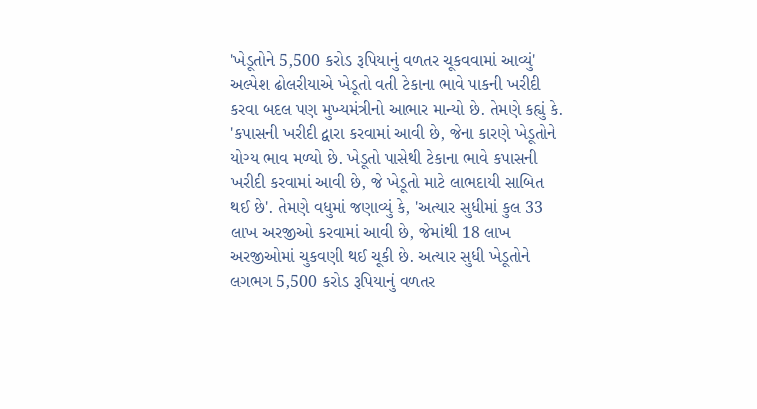'ખેડૂતોને 5,500 કરોડ રૂપિયાનું વળતર ચૂકવવામાં આવ્યું'
અલ્પેશ ઢોલરીયાએ ખેડૂતો વતી ટેકાના ભાવે પાકની ખરીદી કરવા બદલ પણ મુખ્યમંત્રીનો આભાર માન્યો છે. તેમણે કહ્યું કે. 'કપાસની ખરીદી દ્વારા કરવામાં આવી છે, જેના કારણે ખેડૂતોને યોગ્ય ભાવ મળ્યો છે. ખેડૂતો પાસેથી ટેકાના ભાવે કપાસની ખરીદી કરવામાં આવી છે, જે ખેડૂતો માટે લાભદાયી સાબિત થઈ છે'. તેમણે વધુમાં જણાવ્યું કે, 'અત્યાર સુધીમાં કુલ 33 લાખ અરજીઓ કરવામાં આવી છે, જેમાંથી 18 લાખ અરજીઓમાં ચુકવણી થઈ ચૂકી છે. અત્યાર સુધી ખેડૂતોને લગભગ 5,500 કરોડ રૂપિયાનું વળતર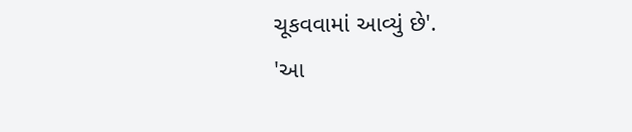ચૂકવવામાં આવ્યું છે'.
'આ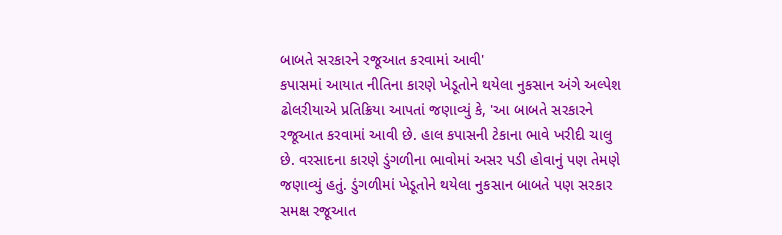બાબતે સરકારને રજૂઆત કરવામાં આવી'
કપાસમાં આયાત નીતિના કારણે ખેડૂતોને થયેલા નુકસાન અંગે અલ્પેશ ઢોલરીયાએ પ્રતિક્રિયા આપતાં જણાવ્યું કે, 'આ બાબતે સરકારને રજૂઆત કરવામાં આવી છે. હાલ કપાસની ટેકાના ભાવે ખરીદી ચાલુ છે. વરસાદના કારણે ડુંગળીના ભાવોમાં અસર પડી હોવાનું પણ તેમણે જણાવ્યું હતું. ડુંગળીમાં ખેડૂતોને થયેલા નુકસાન બાબતે પણ સરકાર સમક્ષ રજૂઆત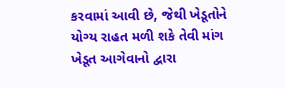કરવામાં આવી છે, જેથી ખેડૂતોને યોગ્ય રાહત મળી શકે તેવી માંગ ખેડૂત આગેવાનો દ્વારા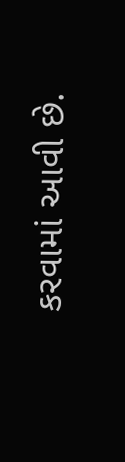કરવામાં આવી છે.